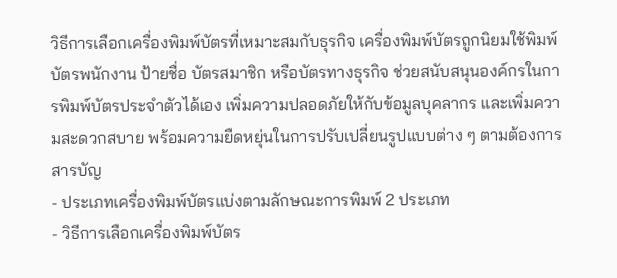วิธีการเลือกเครื่องพิมพ์บัตรที่เหมาะสมกับธุรกิจ เครื่องพิมพ์บัตรถูกนิยมใช้พิมพ์บัตรพนักงาน ป้ายชื่อ บัตรสมาชิก หรือบัตรทางธุรกิจ ช่วยสนับสนุนองค์กรในการพิมพ์บัตรประจำตัวได้เอง เพิ่มความปลอดภัยให้กับข้อมูลบุคลากร และเพิ่มความสะดวกสบาย พร้อมความยืดหยุ่นในการปรับเปลี่ยนรูปแบบต่าง ๆ ตามต้องการ
สารบัญ
- ประเภทเครื่องพิมพ์บัตรแบ่งตามลักษณะการพิมพ์ 2 ประเภท
- วิธีการเลือกเครื่องพิมพ์บัตร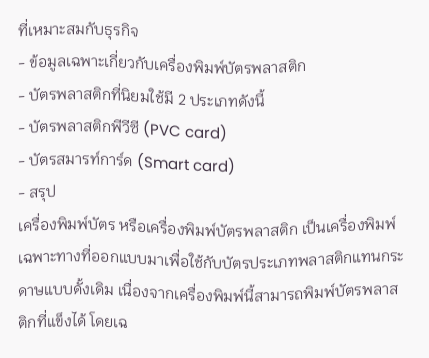ที่เหมาะสมกับธุรกิจ
- ข้อมูลเฉพาะเกี่ยวกับเครื่องพิมพ์บัตรพลาสติก
- บัตรพลาสติกที่นิยมใช้มี 2 ประเภทดังนี้
- บัตรพลาสติกพีวีซี (PVC card)
- บัตรสมารท์การ์ด (Smart card)
- สรุป
เครื่องพิมพ์บัตร หรือเครื่องพิมพ์บัตรพลาสติก เป็นเครื่องพิมพ์เฉพาะทางที่ออกแบบมาเพื่อใช้กับบัตรประเภทพลาสติกแทนกระดาษแบบดั้งเดิม เนื่องจากเครื่องพิมพ์นี้สามารถพิมพ์บัตรพลาสติกที่แข็งได้ โดยเฉ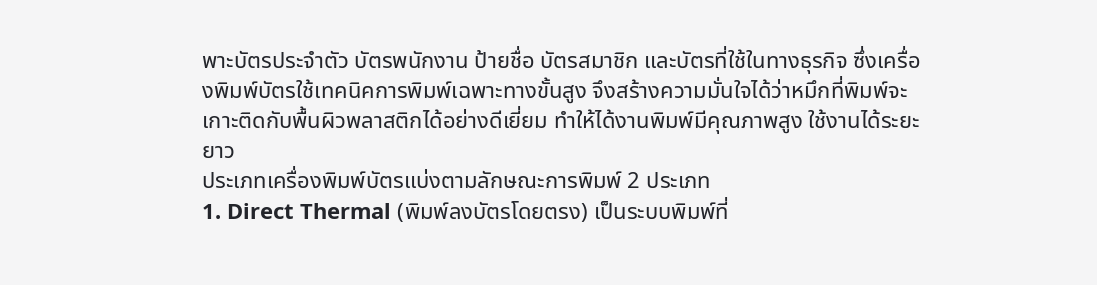พาะบัตรประจำตัว บัตรพนักงาน ป้ายชื่อ บัตรสมาชิก และบัตรที่ใช้ในทางธุรกิจ ซึ่งเครื่องพิมพ์บัตรใช้เทคนิคการพิมพ์เฉพาะทางขั้นสูง จึงสร้างความมั่นใจได้ว่าหมึกที่พิมพ์จะเกาะติดกับพื้นผิวพลาสติกได้อย่างดีเยี่ยม ทำให้ได้งานพิมพ์มีคุณภาพสูง ใช้งานได้ระยะยาว
ประเภทเครื่องพิมพ์บัตรแบ่งตามลักษณะการพิมพ์ 2 ประเภท
1. Direct Thermal (พิมพ์ลงบัตรโดยตรง) เป็นระบบพิมพ์ที่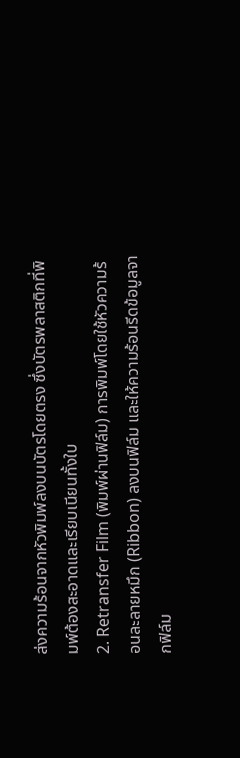ส่งความร้อนจากหัวพิมพ์ลงบนบัตรโดยตรง ซึ่งบัตรพลาสติกที่พิมพ์ต้องสะอาดและเรียบเนียนทั้งใบ
2. Retransfer Film (พิมพ์ผ่านฟิล์ม) การพิมพ์โดยใช้หัวความร้อนละลายหมึก (Ribbon) ลงบนฟิล์ม และให้ความร้อนรีดข้อมูลจากฟิล์ม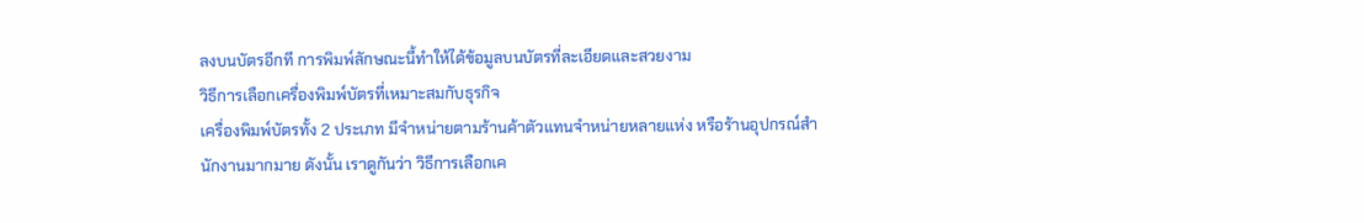ลงบนบัตรอีกที การพิมพ์ลักษณะนี้ทำให้ได้ข้อมูลบนบัตรที่ละเอียดและสวยงาม
วิธีการเลือกเครื่องพิมพ์บัตรที่เหมาะสมกับธุรกิจ
เครื่องพิมพ์บัตรทั้ง 2 ประเภท มีจำหน่ายตามร้านค้าตัวแทนจำหน่ายหลายแห่ง หรือร้านอุปกรณ์สำนักงานมากมาย ดังนั้น เราดูกันว่า วิธีการเลือกเค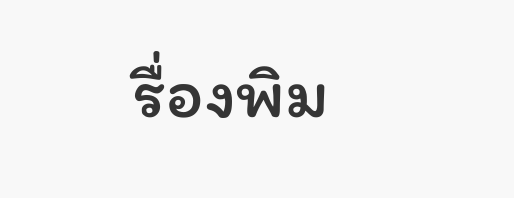รื่องพิม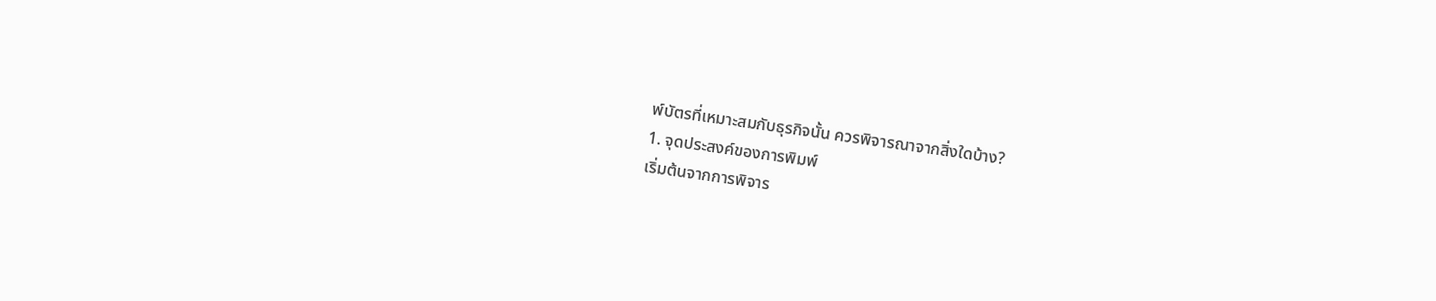พ์บัตรที่เหมาะสมกับธุรกิจนั้น ควรพิจารณาจากสิ่งใดบ้าง?
1. จุดประสงค์ของการพิมพ์
เริ่มต้นจากการพิจาร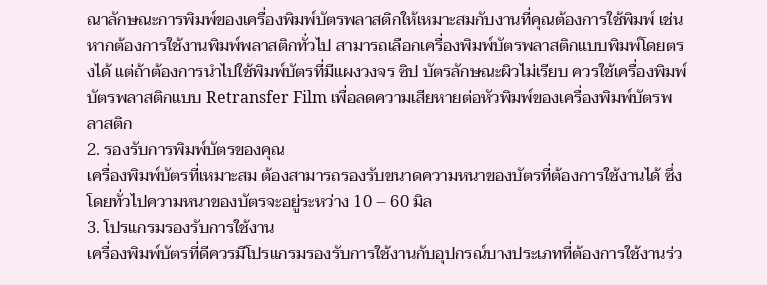ณาลักษณะการพิมพ์ของเครื่องพิมพ์บัตรพลาสติกให้เหมาะสมกับงานที่คุณต้องการใช้พิมพ์ เช่น หากต้องการใช้งานพิมพ์พลาสติกทั่วไป สามารถเลือกเครื่องพิมพ์บัตรพลาสติกแบบพิมพ์โดยตรงได้ แต่ถ้าต้องการนำไปใช้พิมพ์บัตรที่มีแผงวงจร ซิป บัตรลักษณะผิวไม่เรียบ ควรใช้เครื่องพิมพ์บัตรพลาสติกแบบ Retransfer Film เพื่อลดความเสียหายต่อหัวพิมพ์ของเครื่องพิมพ์บัตรพลาสติก
2. รองรับการพิมพ์บัตรของคุณ
เครื่องพิมพ์บัตรที่เหมาะสม ต้องสามารถรองรับขนาดความหนาของบัตรที่ต้องการใช้งานได้ ซึ่งโดยทั่วไปความหนาของบัตรจะอยู่ระหว่าง 10 – 60 มิล
3. โปรแกรมรองรับการใช้งาน
เครื่องพิมพ์บัตรที่ดีควรมีโปรแกรมรองรับการใช้งานกับอุปกรณ์บางประเภทที่ต้องการใช้งานร่ว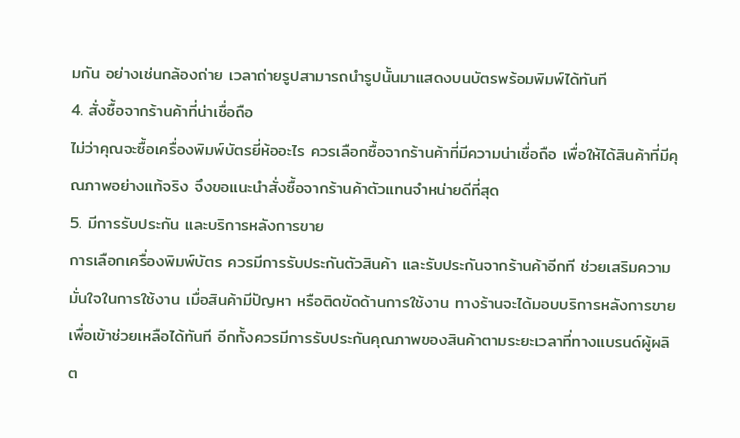มกัน อย่างเช่นกล้องถ่าย เวลาถ่ายรูปสามารถนำรูปนั้นมาแสดงบนบัตรพร้อมพิมพ์ได้ทันที
4. สั่งซื้อจากร้านค้าที่น่าเชื่อถือ
ไม่ว่าคุณจะซื้อเครื่องพิมพ์บัตรยี่ห้ออะไร ควรเลือกซื้อจากร้านค้าที่มีความน่าเชื่อถือ เพื่อให้ได้สินค้าที่มีคุณภาพอย่างแท้จริง จึงขอแนะนำสั่งซื้อจากร้านค้าตัวแทนจำหน่ายดีที่สุด
5. มีการรับประกัน และบริการหลังการขาย
การเลือกเครื่องพิมพ์บัตร ควรมีการรับประกันตัวสินค้า และรับประกันจากร้านค้าอีกที ช่วยเสริมความมั่นใจในการใช้งาน เมื่อสินค้ามีปัญหา หรือติดขัดด้านการใช้งาน ทางร้านจะได้มอบบริการหลังการขายเพื่อเข้าช่วยเหลือได้ทันที อีกทั้งควรมีการรับประกันคุณภาพของสินค้าตามระยะเวลาที่ทางแบรนด์ผู้ผลิต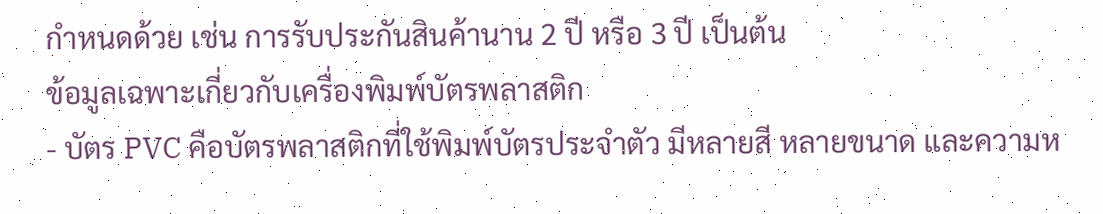กำหนดด้วย เช่น การรับประกันสินค้านาน 2 ปี หรือ 3 ปี เป็นต้น
ข้อมูลเฉพาะเกี่ยวกับเครื่องพิมพ์บัตรพลาสติก
- บัตร PVC คือบัตรพลาสติกที่ใช้พิมพ์บัตรประจำตัว มีหลายสี หลายขนาด และความห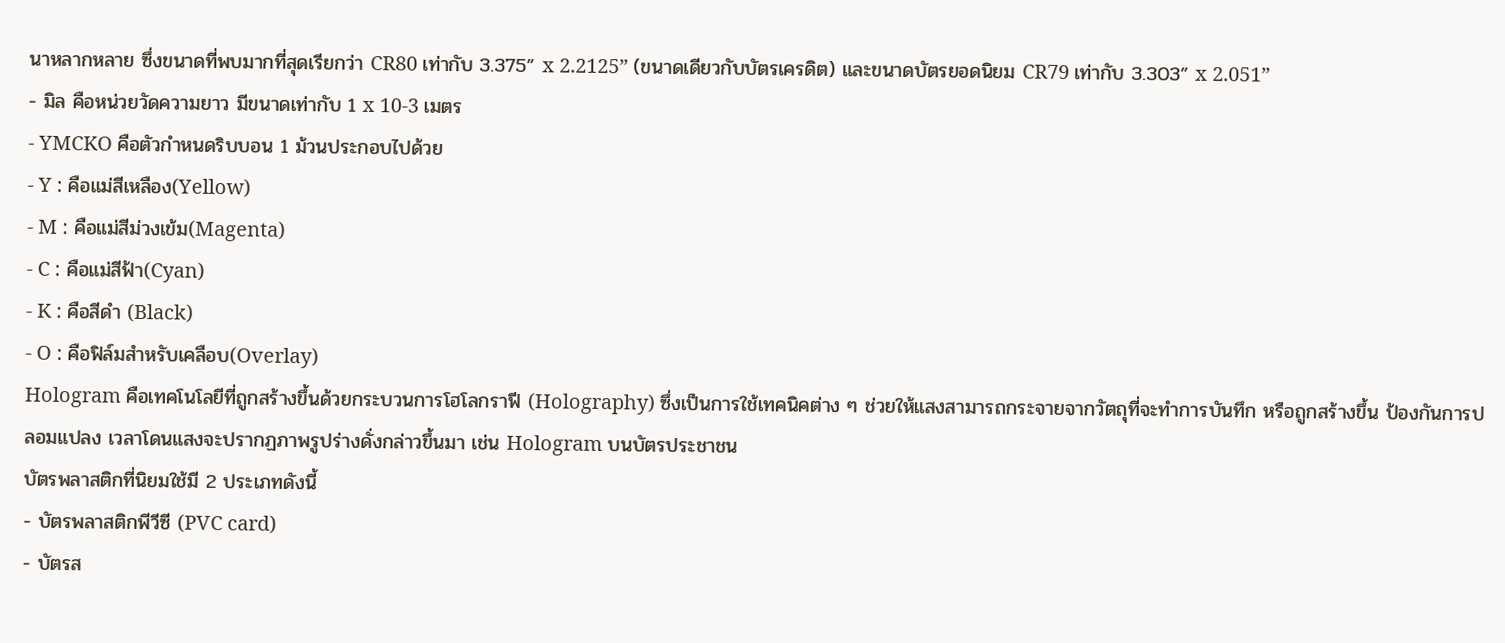นาหลากหลาย ซึ่งขนาดที่พบมากที่สุดเรียกว่า CR80 เท่ากับ 3.375” x 2.2125” (ขนาดเดียวกับบัตรเครดิต) และขนาดบัตรยอดนิยม CR79 เท่ากับ 3.303” x 2.051”
- มิล คือหน่วยวัดความยาว มีขนาดเท่ากับ 1 x 10-3 เมตร
- YMCKO คือตัวกำหนดริบบอน 1 ม้วนประกอบไปด้วย
- Y : คือแม่สีเหลือง(Yellow)
- M : คือแม่สีม่วงเข้ม(Magenta)
- C : คือแม่สีฟ้า(Cyan)
- K : คือสีดำ (Black)
- O : คือฟิล์มสำหรับเคลือบ(Overlay)
Hologram คือเทคโนโลยีที่ถูกสร้างขึ้นด้วยกระบวนการโฮโลกราฟี (Holography) ซึ่งเป็นการใช้เทคนิคต่าง ๆ ช่วยให้แสงสามารถกระจายจากวัตถุที่จะทำการบันทึก หรือถูกสร้างขึ้น ป้องกันการปลอมแปลง เวลาโดนแสงจะปรากฏภาพรูปร่างดั่งกล่าวขึ้นมา เช่น Hologram บนบัตรประชาชน
บัตรพลาสติกที่นิยมใช้มี 2 ประเภทดังนี้
- บัตรพลาสติกพีวีซี (PVC card)
- บัตรส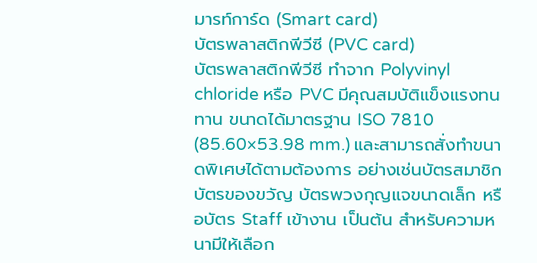มารท์การ์ด (Smart card)
บัตรพลาสติกพีวีซี (PVC card)
บัตรพลาสติกพีวีซี ทำจาก Polyvinyl chloride หรือ PVC มีคุณสมบัติแข็งแรงทนทาน ขนาดได้มาตรฐาน ISO 7810 (85.60×53.98 mm.) และสามารถสั่งทำขนาดพิเศษได้ตามต้องการ อย่างเช่นบัตรสมาชิก บัตรของขวัญ บัตรพวงกุญแจขนาดเล็ก หรือบัตร Staff เข้างาน เป็นต้น สำหรับความหนามีให้เลือก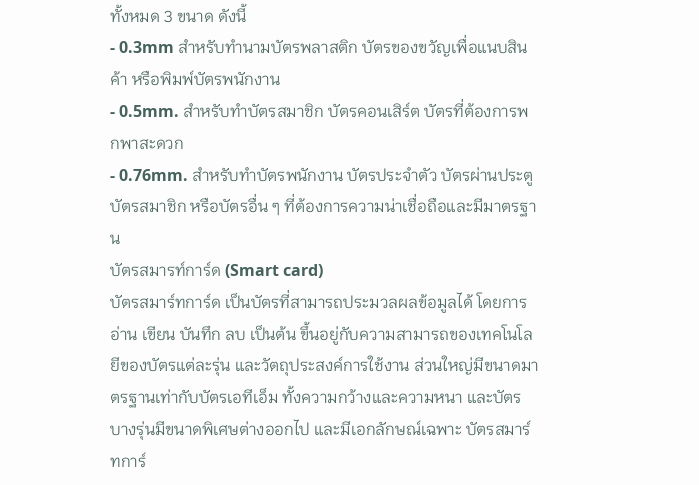ทั้งหมด 3 ขนาด ดังนี้
- 0.3mm สำหรับทำนามบัตรพลาสติก บัตรของขวัญเพื่อแนบสินค้า หรือพิมพ์บัตรพนักงาน
- 0.5mm. สำหรับทำบัตรสมาชิก บัตรคอนเสิร์ต บัตรที่ต้องการพกพาสะดวก
- 0.76mm. สำหรับทำบัตรพนักงาน บัตรประจำตัว บัตรผ่านประตู บัตรสมาชิก หรือบัตรอื่น ๆ ที่ต้องการความน่าเชื่อถือและมีมาตรฐาน
บัตรสมารท์การ์ด (Smart card)
บัตรสมาร์ทการ์ด เป็นบัตรที่สามารถประมวลผลข้อมูลได้ โดยการอ่าน เขียน บันทึก ลบ เป็นต้น ขึ้นอยู่กับความสามารถของเทคโนโลยีของบัตรแต่ละรุ่น และวัตถุประสงค์การใช้งาน ส่วนใหญ่มีขนาดมาตรฐานเท่ากับบัตรเอทีเอ็ม ทั้งความกว้างและความหนา และบัตรบางรุ่นมีขนาดพิเศษต่างออกไป และมีเอกลักษณ์เฉพาะ บัตรสมาร์ทการ์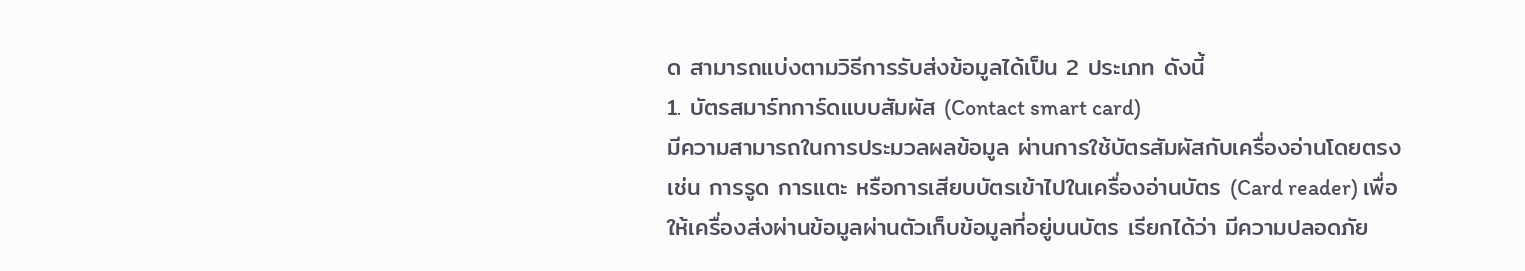ด สามารถแบ่งตามวิธีการรับส่งข้อมูลได้เป็น 2 ประเภท ดังนี้
1. บัตรสมาร์ทการ์ดแบบสัมผัส (Contact smart card)
มีความสามารถในการประมวลผลข้อมูล ผ่านการใช้บัตรสัมผัสกับเครื่องอ่านโดยตรง เช่น การรูด การแตะ หรือการเสียบบัตรเข้าไปในเครื่องอ่านบัตร (Card reader) เพื่อให้เครื่องส่งผ่านข้อมูลผ่านตัวเก็บข้อมูลที่อยู่บนบัตร เรียกได้ว่า มีความปลอดภัย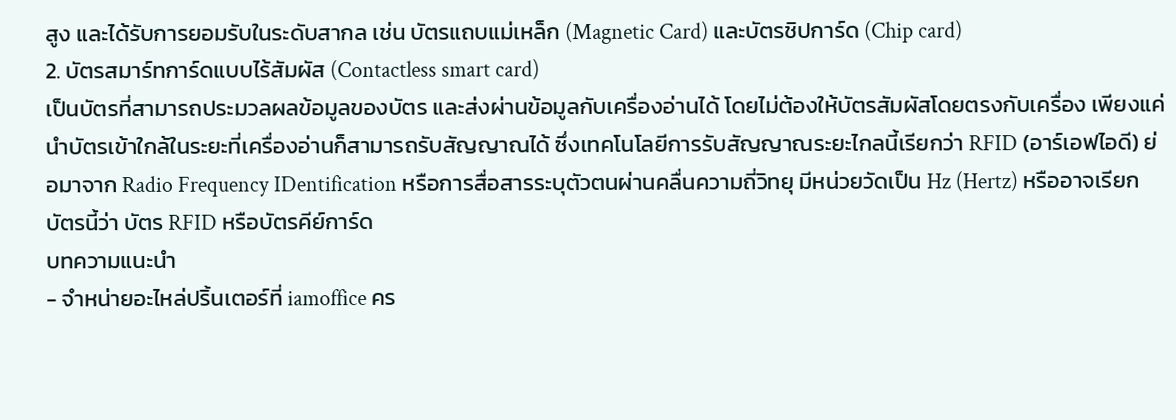สูง และได้รับการยอมรับในระดับสากล เช่น บัตรแถบแม่เหล็ก (Magnetic Card) และบัตรชิปการ์ด (Chip card)
2. บัตรสมาร์ทการ์ดแบบไร้สัมผัส (Contactless smart card)
เป็นบัตรที่สามารถประมวลผลข้อมูลของบัตร และส่งผ่านข้อมูลกับเครื่องอ่านได้ โดยไม่ต้องให้บัตรสัมผัสโดยตรงกับเครื่อง เพียงแค่นำบัตรเข้าใกล้ในระยะที่เครื่องอ่านก็สามารถรับสัญญาณได้ ซึ่งเทคโนโลยีการรับสัญญาณระยะไกลนี้เรียกว่า RFID (อาร์เอฟไอดี) ย่อมาจาก Radio Frequency IDentification หรือการสื่อสารระบุตัวตนผ่านคลื่นความถี่วิทยุ มีหน่วยวัดเป็น Hz (Hertz) หรืออาจเรียกบัตรนี้ว่า บัตร RFID หรือบัตรคีย์การ์ด
บทความแนะนำ
- จำหน่ายอะไหล่ปริ้นเตอร์ที่ iamoffice คร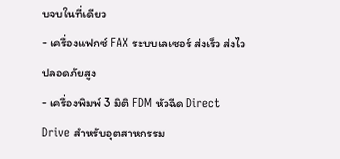บจบในที่เดียว
- เครื่องแฟกซ์ FAX ระบบเลเซอร์ ส่งเร็ว ส่งไว ปลอดภัยสูง
- เครื่องพิมพ์ 3 มิติ FDM หัวฉีด Direct Drive สำหรับอุตสาหกรรม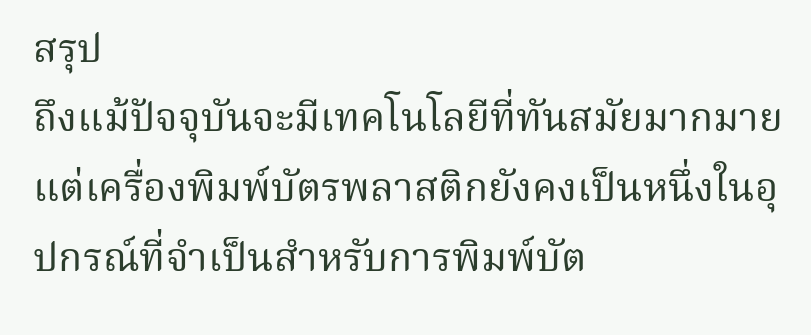สรุป
ถึงแม้ปัจจุบันจะมีเทคโนโลยีที่ทันสมัยมากมาย แต่เครื่องพิมพ์บัตรพลาสติกยังคงเป็นหนึ่งในอุปกรณ์ที่จำเป็นสำหรับการพิมพ์บัต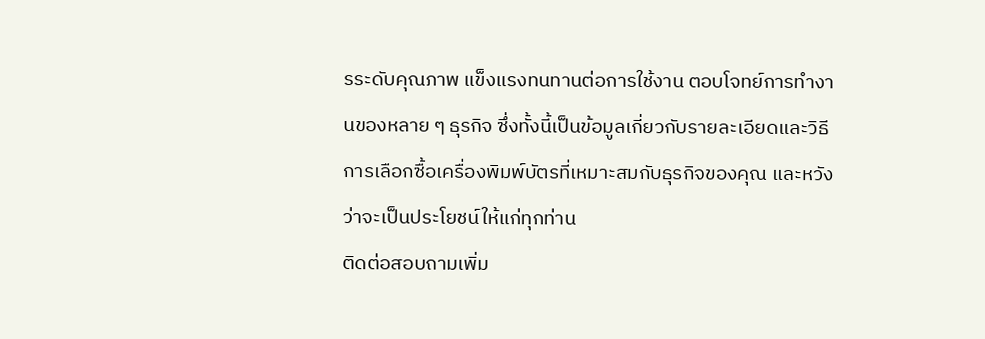รระดับคุณภาพ แข็งแรงทนทานต่อการใช้งาน ตอบโจทย์การทำงานของหลาย ๆ ธุรกิจ ซึ่งทั้งนี้เป็นข้อมูลเกี่ยวกับรายละเอียดและวิธีการเลือกซื้อเครื่องพิมพ์บัตรที่เหมาะสมกับธุรกิจของคุณ และหวังว่าจะเป็นประโยชน์ให้แก่ทุกท่าน
ติดต่อสอบถามเพิ่ม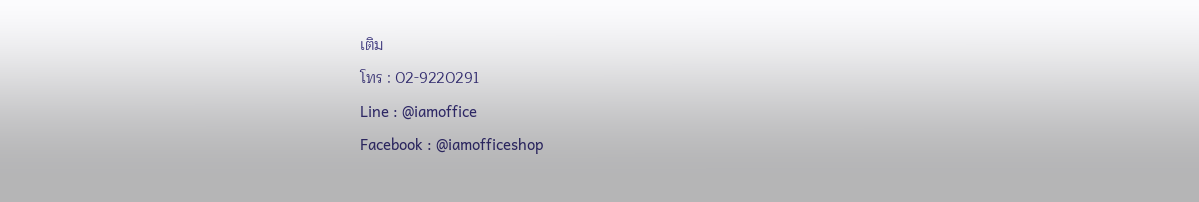เติม
โทร : 02-9220291
Line : @iamoffice
Facebook : @iamofficeshop